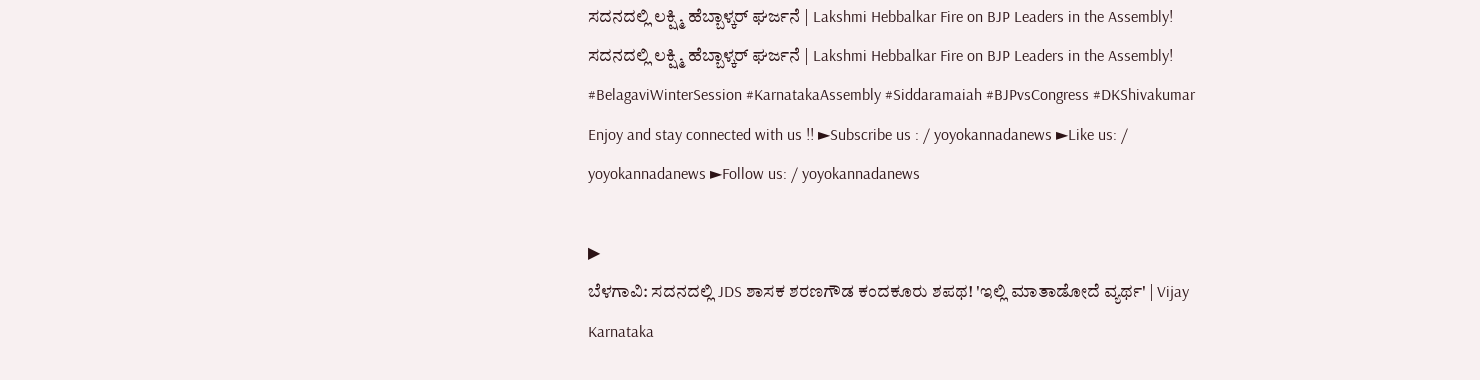ಸದನದಲ್ಲಿ ಲಕ್ಷ್ಮಿ ಹೆಬ್ಬಾಳ್ಕರ್ ಘರ್ಜನೆ | Lakshmi Hebbalkar Fire on BJP Leaders in the Assembly!
ಸದನದಲ್ಲಿ ಲಕ್ಷ್ಮಿ ಹೆಬ್ಬಾಳ್ಕರ್ ಘರ್ಜನೆ | Lakshmi Hebbalkar Fire on BJP Leaders in the Assembly! #BelagaviWinterSession #KarnatakaAssembly #Siddaramaiah #BJPvsCongress #DKShivakumar Enjoy and stay connected with us !! ►Subscribe us : / yoyokannadanews ►Like us: / yoyokannadanews ►Follow us: / yoyokannadanews

▶
ಬೆಳಗಾವಿ: ಸದನದಲ್ಲಿ JDS ಶಾಸಕ ಶರಣಗೌಡ ಕಂದಕೂರು ಶಪಥ! 'ಇಲ್ಲಿ ಮಾತಾಡೋದೆ ವ್ಯರ್ಥ' | Vijay Karnataka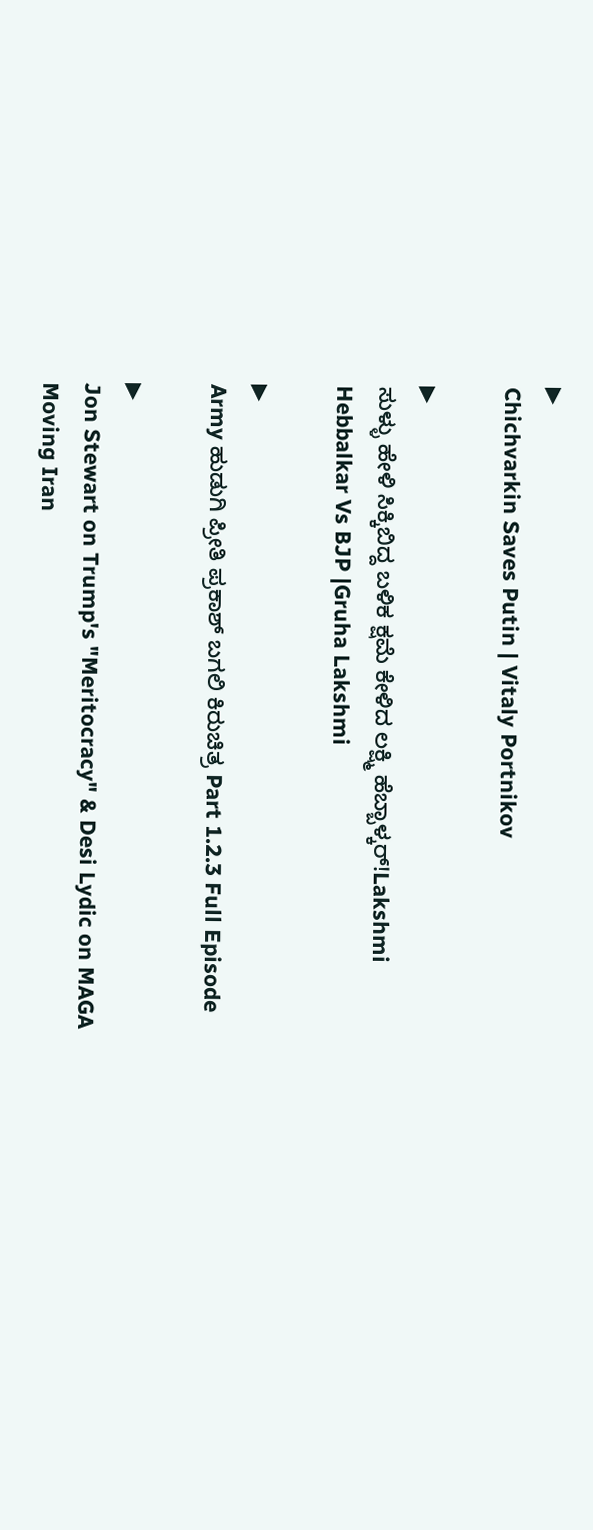▶
Chichvarkin Saves Putin | Vitaly Portnikov

▶
ಸುಳ್ಳು ಹೇಳಿ ಸಿಕ್ಕಿಬಿದ್ದ ಬಳಿಕ ಕ್ಷಮೆ ಕೇಳಿದ ಲಕ್ಷ್ಮಿ ಹೆಬ್ಬಾಳ್ಕರ್!Lakshmi Hebbalkar Vs BJP |Gruha Lakshmi

▶
Army ಹುಡುಗಿ ಪ್ರೀತಿ ಪ್ರಕಾಶ್ ಬಗಲಿ ಕಿರುಚಿತ್ರ Part 1.2.3 Full Episode

▶
Jon Stewart on Trump's "Meritocracy" & Desi Lydic on MAGA Moving Iran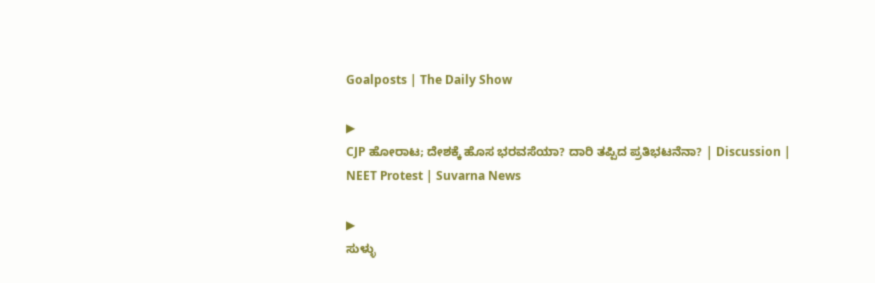Goalposts | The Daily Show

▶
CJP ಹೋರಾಟ; ದೇಶಕ್ಕೆ ಹೊಸ ಭರವಸೆಯಾ? ದಾರಿ ತಪ್ಪಿದ ಪ್ರತಿಭಟನೆನಾ? | Discussion | NEET Protest | Suvarna News

▶
ಸುಳ್ಳು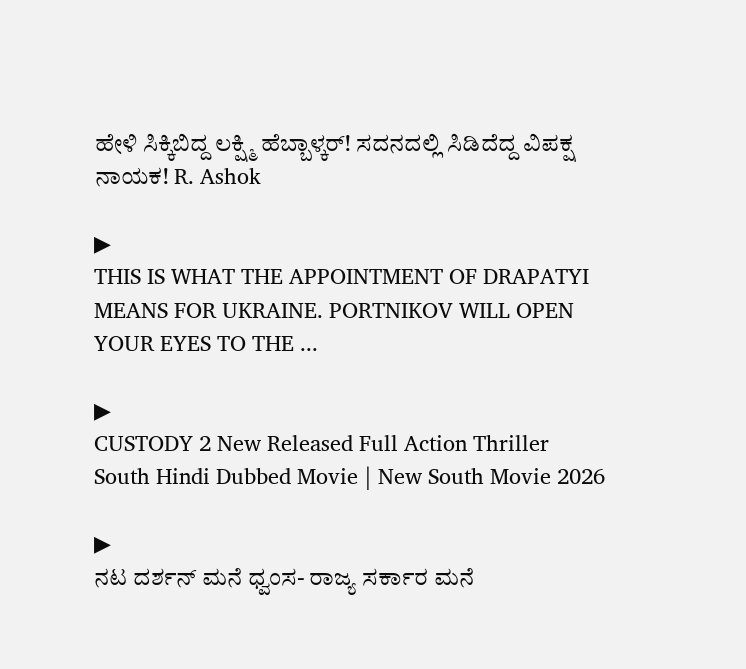ಹೇಳಿ ಸಿಕ್ಕಿಬಿದ್ದ ಲಕ್ಷ್ಮಿ ಹೆಬ್ಬಾಳ್ಕರ್! ಸದನದಲ್ಲಿ ಸಿಡಿದೆದ್ದ ವಿಪಕ್ಷ ನಾಯಕ! R. Ashok

▶
THIS IS WHAT THE APPOINTMENT OF DRAPATYI MEANS FOR UKRAINE. PORTNIKOV WILL OPEN YOUR EYES TO THE ...

▶
CUSTODY 2 New Released Full Action Thriller South Hindi Dubbed Movie | New South Movie 2026

▶
ನಟ ದರ್ಶನ್ ಮನೆ ಧ್ವಂಸ- ರಾಜ್ಯ ಸರ್ಕಾರ ಮನೆ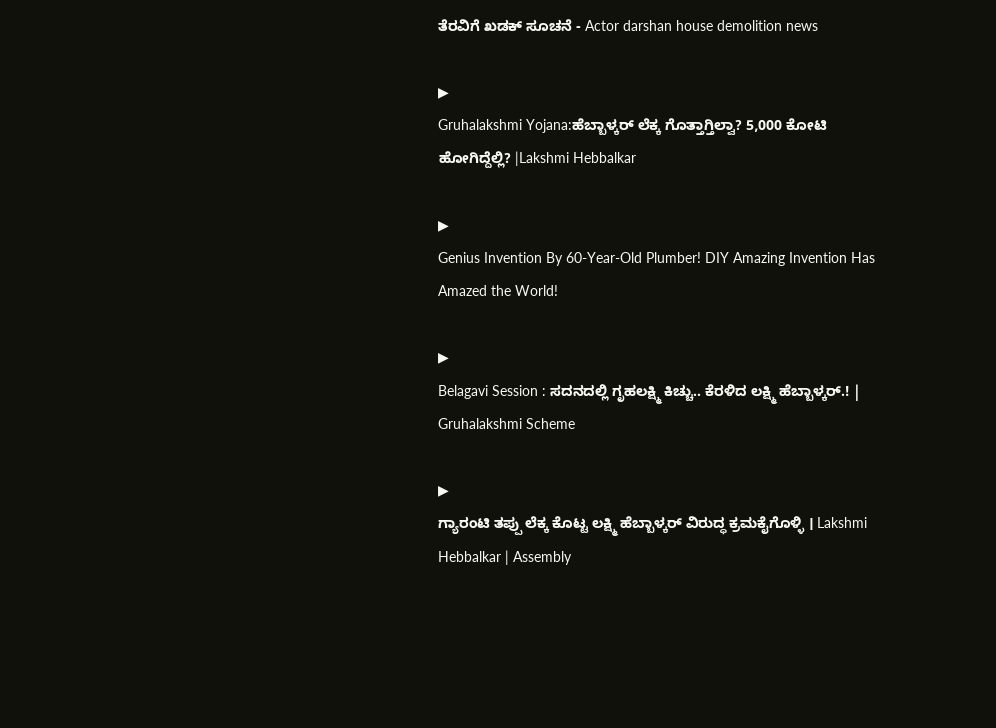ತೆರವಿಗೆ ಖಡಕ್ ಸೂಚನೆ - Actor darshan house demolition news

▶
Gruhalakshmi Yojana:ಹೆಬ್ಬಾಳ್ಕರ್ ಲೆಕ್ಕ ಗೊತ್ತಾಗ್ತಿಲ್ವಾ? 5,000 ಕೋಟಿ ಹೋಗಿದ್ದೆಲ್ಲಿ? |Lakshmi Hebbalkar

▶
Genius Invention By 60-Year-Old Plumber! DIY Amazing Invention Has Amazed the World!

▶
Belagavi Session : ಸದನದಲ್ಲಿ ಗೃಹಲಕ್ಷ್ಮಿ ಕಿಚ್ಚು.. ಕೆರಳಿದ ಲಕ್ಷ್ಮಿ ಹೆಬ್ಬಾಳ್ಕರ್.! | Gruhalakshmi Scheme

▶
ಗ್ಯಾರಂಟಿ ತಪ್ಪು ಲೆಕ್ಕ ಕೊಟ್ಟ ಲಕ್ಷ್ಮಿ ಹೆಬ್ಬಾಳ್ಕರ್ ವಿರುದ್ಧ ಕ್ರಮಕೈಗೊಳ್ಳಿ । Lakshmi Hebbalkar | Assembly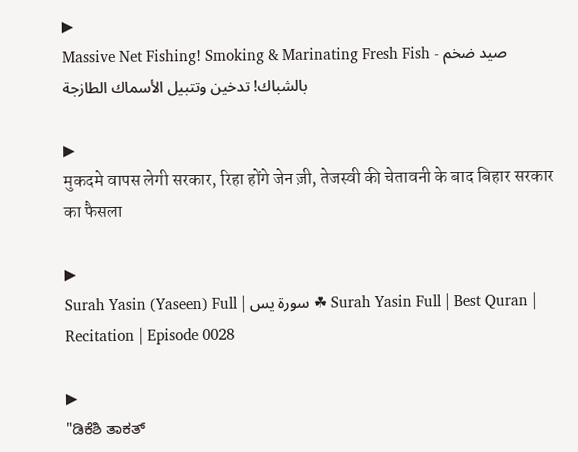▶
Massive Net Fishing! Smoking & Marinating Fresh Fish - صيد ضخم بالشباك! تدخين وتتبيل الأسماك الطازجة

▶
मुकदमे वापस लेगी सरकार, रिहा होंगे जेन ज़ी, तेजस्वी की चेतावनी के बाद बिहार सरकार का फैसला

▶
Surah Yasin (Yaseen) Full | سورۃ یس ☘ Surah Yasin Full | Best Quran | Recitation | Episode 0028

▶
"ಡಿಕೆಶಿ ತಾಕತ್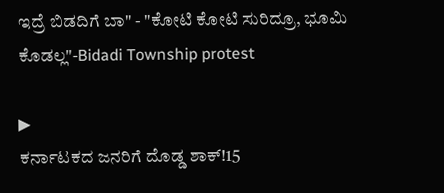ಇದ್ರೆ ಬಿಡದಿಗೆ ಬಾ" - "ಕೋಟಿ ಕೋಟಿ ಸುರಿದ್ರೂ, ಭೂಮಿ ಕೊಡಲ್ಲ"-Bidadi Township protest

▶
ಕರ್ನಾಟಕದ ಜನರಿಗೆ ದೊಡ್ಡ ಶಾಕ್!15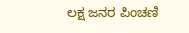ಲಕ್ಷ ಜನರ ಪಿಂಚಣಿ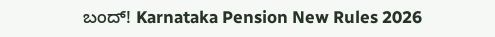ಬಂದ್! Karnataka Pension New Rules 2026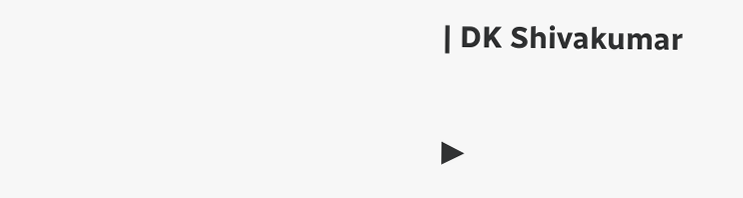| DK Shivakumar

▶